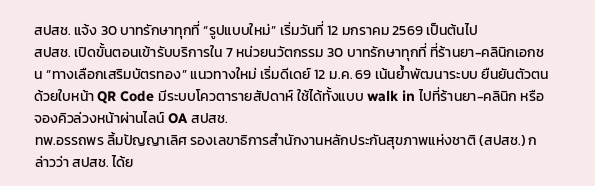สปสช. แจ้ง 30 บาทรักษาทุกที่ “รูปแบบใหม่” เริ่มวันที่ 12 มกราคม 2569 เป็นต้นไป
สปสช. เปิดขั้นตอนเข้ารับบริการใน 7 หน่วยนวัตกรรม 30 บาทรักษาทุกที่ ที่ร้านยา-คลินิกเอกชน “ทางเลือกเสริมบัตรทอง” แนวทางใหม่ เริ่มดีเดย์ 12 ม.ค. 69 เน้นย้ำพัฒนาระบบ ยืนยันตัวตนด้วยใบหน้า QR Code มีระบบโควตารายสัปดาห์ ใช้ได้ทั้งแบบ walk in ไปที่ร้านยา-คลินิก หรือจองคิวล่วงหน้าผ่านไลน์ OA สปสช.
ทพ.อรรถพร ลิ้มปัญญาเลิศ รองเลขาธิการสำนักงานหลักประกันสุขภาพแห่งชาติ (สปสช.) กล่าวว่า สปสช. ได้ย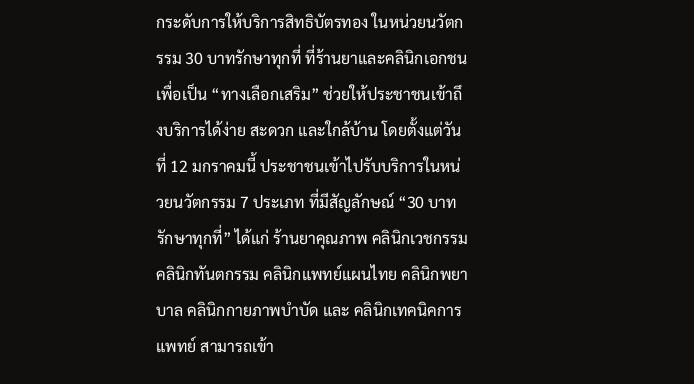กระดับการให้บริการสิทธิบัตรทอง ในหน่วยนวัตกรรม 30 บาทรักษาทุกที่ ที่ร้านยาและคลินิกเอกชน เพื่อเป็น “ทางเลือกเสริม” ช่วยให้ประชาชนเข้าถึงบริการได้ง่าย สะดวก และใกล้บ้าน โดยตั้งแต่วันที่ 12 มกราคมนี้ ประชาชนเข้าไปรับบริการในหน่วยนวัตกรรม 7 ประเภท ที่มีสัญลักษณ์ “30 บาทรักษาทุกที่” ได้แก่ ร้านยาคุณภาพ คลินิกเวชกรรม คลินิกทันตกรรม คลินิกแพทย์แผนไทย คลินิกพยาบาล คลินิกกายภาพบำบัด และ คลินิกเทคนิคการแพทย์ สามารถเข้า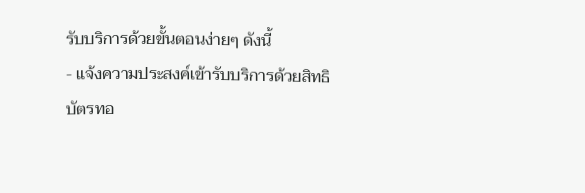รับบริการด้วยขั้นตอนง่ายๆ ดังนี้
- แจ้งความประสงค์เข้ารับบริการด้วยสิทธิบัตรทอ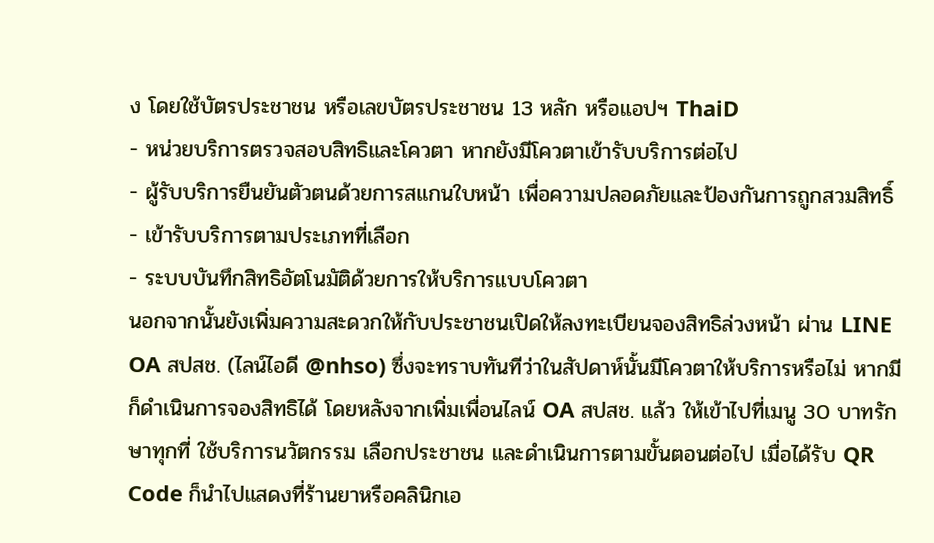ง โดยใช้บัตรประชาชน หรือเลขบัตรประชาชน 13 หลัก หรือแอปฯ ThaiD
- หน่วยบริการตรวจสอบสิทธิและโควตา หากยังมีโควตาเข้ารับบริการต่อไป
- ผู้รับบริการยืนยันตัวตนด้วยการสแกนใบหน้า เพื่อความปลอดภัยและป้องกันการถูกสวมสิทธิ์
- เข้ารับบริการตามประเภทที่เลือก
- ระบบบันทึกสิทธิอัตโนมัติด้วยการให้บริการแบบโควตา
นอกจากนั้นยังเพิ่มความสะดวกให้กับประชาชนเปิดให้ลงทะเบียนจองสิทธิล่วงหน้า ผ่าน LINE OA สปสช. (ไลน์ไอดี @nhso) ซึ่งจะทราบทันทีว่าในสัปดาห์นั้นมีโควตาให้บริการหรือไม่ หากมีก็ดำเนินการจองสิทธิได้ โดยหลังจากเพิ่มเพื่อนไลน์ OA สปสช. แล้ว ให้เข้าไปที่เมนู 30 บาทรักษาทุกที่ ใช้บริการนวัตกรรม เลือกประชาชน และดำเนินการตามขั้นตอนต่อไป เมื่อได้รับ QR Code ก็นำไปแสดงที่ร้านยาหรือคลินิกเอ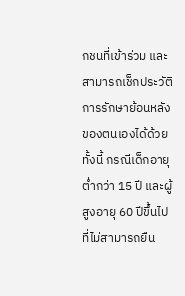กชนที่เข้าร่วม และสามารถเช็กประวัติการรักษาย้อนหลังของตนเองได้ด้วย
ทั้งนี้ กรณีเด็กอายุต่ำกว่า 15 ปี และผู้สูงอายุ 60 ปีขึ้นไป ที่ไม่สามารถยืน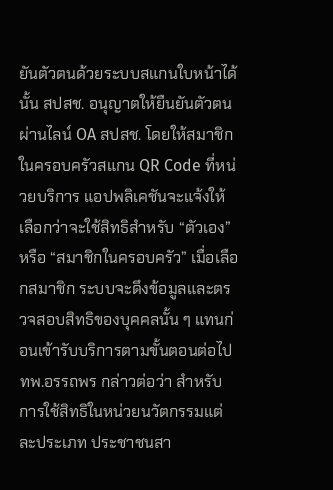ยันตัวตนด้วยระบบสแกนใบหน้าได้นั้น สปสช. อนุญาตให้ยืนยันตัวตนผ่านไลน์ OA สปสช. โดยให้สมาชิกในครอบครัวสแกน QR Code ที่หน่วยบริการ แอปพลิเคชันจะแจ้งให้เลือกว่าจะใช้สิทธิสำหรับ “ตัวเอง” หรือ “สมาชิกในครอบครัว” เมื่อเลือกสมาชิก ระบบจะดึงข้อมูลและตรวจสอบสิทธิของบุคคลนั้น ๆ แทนก่อนเข้ารับบริการตามขั้นตอนต่อไป
ทพ.อรรถพร กล่าวต่อว่า สำหรับการใช้สิทธิในหน่วยนวัตกรรมแต่ละประเภท ประชาชนสา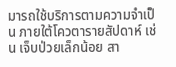มารถใช้บริการตามความจำเป็น ภายใต้โควตารายสัปดาห์ เช่น เจ็บป่วยเล็กน้อย สา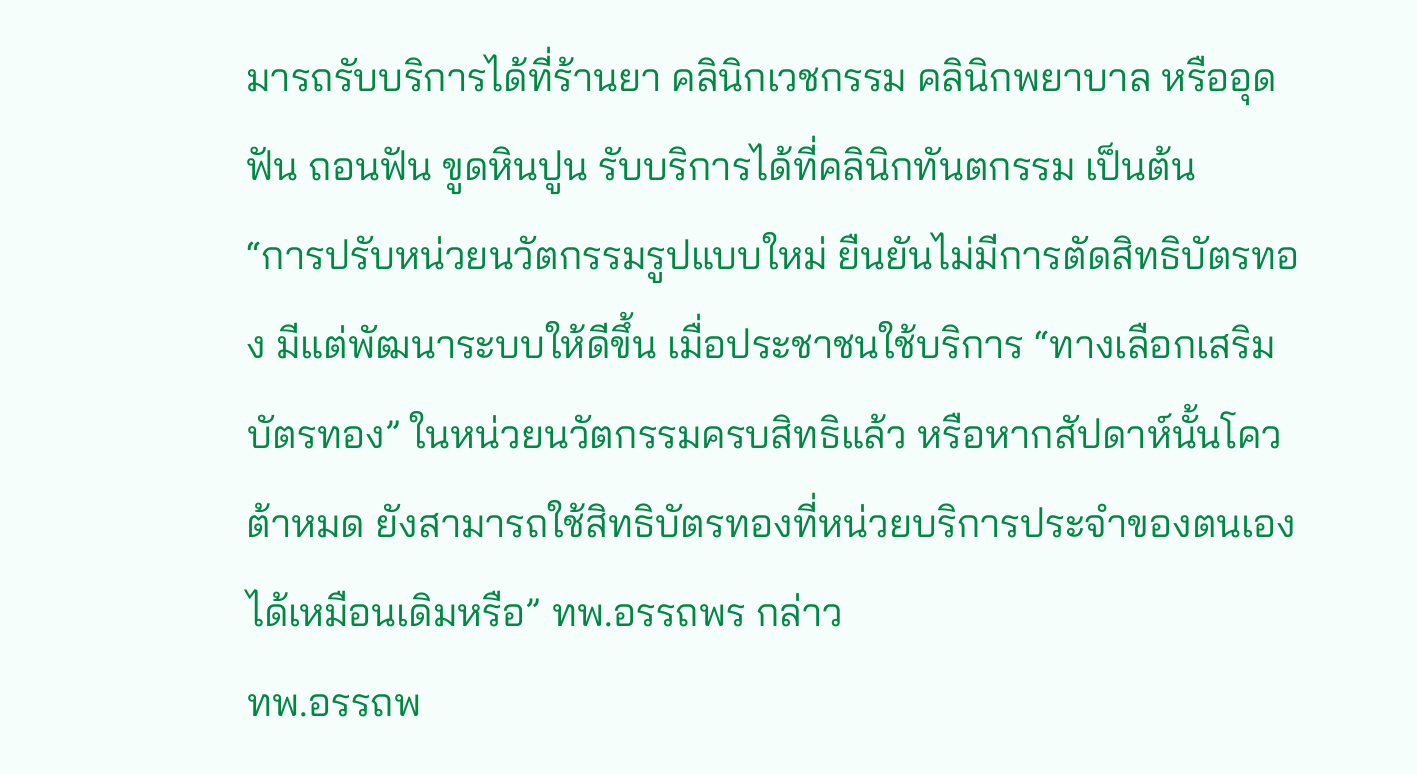มารถรับบริการได้ที่ร้านยา คลินิกเวชกรรม คลินิกพยาบาล หรืออุดฟัน ถอนฟัน ขูดหินปูน รับบริการได้ที่คลินิกทันตกรรม เป็นต้น
“การปรับหน่วยนวัตกรรมรูปแบบใหม่ ยืนยันไม่มีการตัดสิทธิบัตรทอง มีแต่พัฒนาระบบให้ดีขึ้น เมื่อประชาชนใช้บริการ “ทางเลือกเสริมบัตรทอง” ในหน่วยนวัตกรรมครบสิทธิแล้ว หรือหากสัปดาห์นั้นโควต้าหมด ยังสามารถใช้สิทธิบัตรทองที่หน่วยบริการประจำของตนเองได้เหมือนเดิมหรือ” ทพ.อรรถพร กล่าว
ทพ.อรรถพ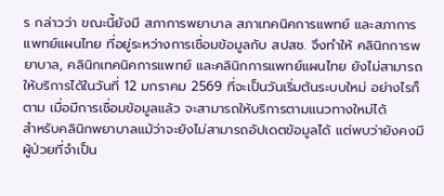ร กล่าวว่า ขณะนี้ยังมี สภาการพยาบาล สภาเทคนิคการแพทย์ และสภาการแพทย์แผนไทย ที่อยู่ระหว่างการเชื่อมข้อมูลกับ สปสช. จึงทำให้ คลินิกการพยาบาล, คลินิกเทคนิคการแพทย์ และคลินิกการแพทย์แผนไทย ยังไม่สามารถให้บริการได้ในวันที่ 12 มกราคม 2569 ที่จะเป็นวันเริ่มต้นระบบใหม่ อย่างไรก็ตาม เมื่อมีการเชื่อมข้อมูลแล้ว จะสามารถให้บริการตามแนวทางใหม่ได้
สำหรับคลินิกพยาบาลแม้ว่าจะยังไม่สามารถอัปเดตข้อมูลได้ แต่พบว่ายังคงมีผู้ป่วยที่จำเป็น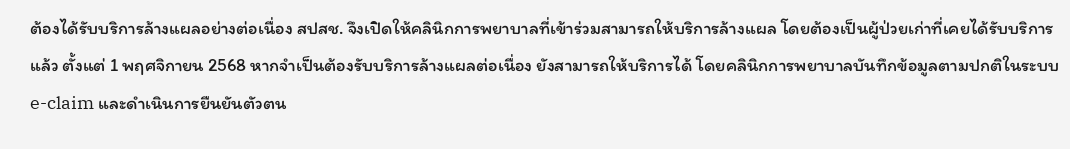ต้องได้รับบริการล้างแผลอย่างต่อเนื่อง สปสช. จึงเปิดให้คลินิกการพยาบาลที่เข้าร่วมสามารถให้บริการล้างแผล โดยต้องเป็นผู้ป่วยเก่าที่เคยได้รับบริการแล้ว ตั้งแต่ 1 พฤศจิกายน 2568 หากจำเป็นต้องรับบริการล้างแผลต่อเนื่อง ยังสามารถให้บริการได้ โดยคลินิกการพยาบาลบันทึกข้อมูลตามปกติในระบบ e-claim และดำเนินการยืนยันตัวตน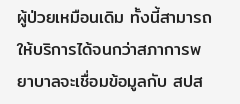ผู้ป่วยเหมือนเดิม ทั้งนี้สามารถให้บริการได้จนกว่าสภาการพยาบาลจะเชื่อมข้อมูลกับ สปส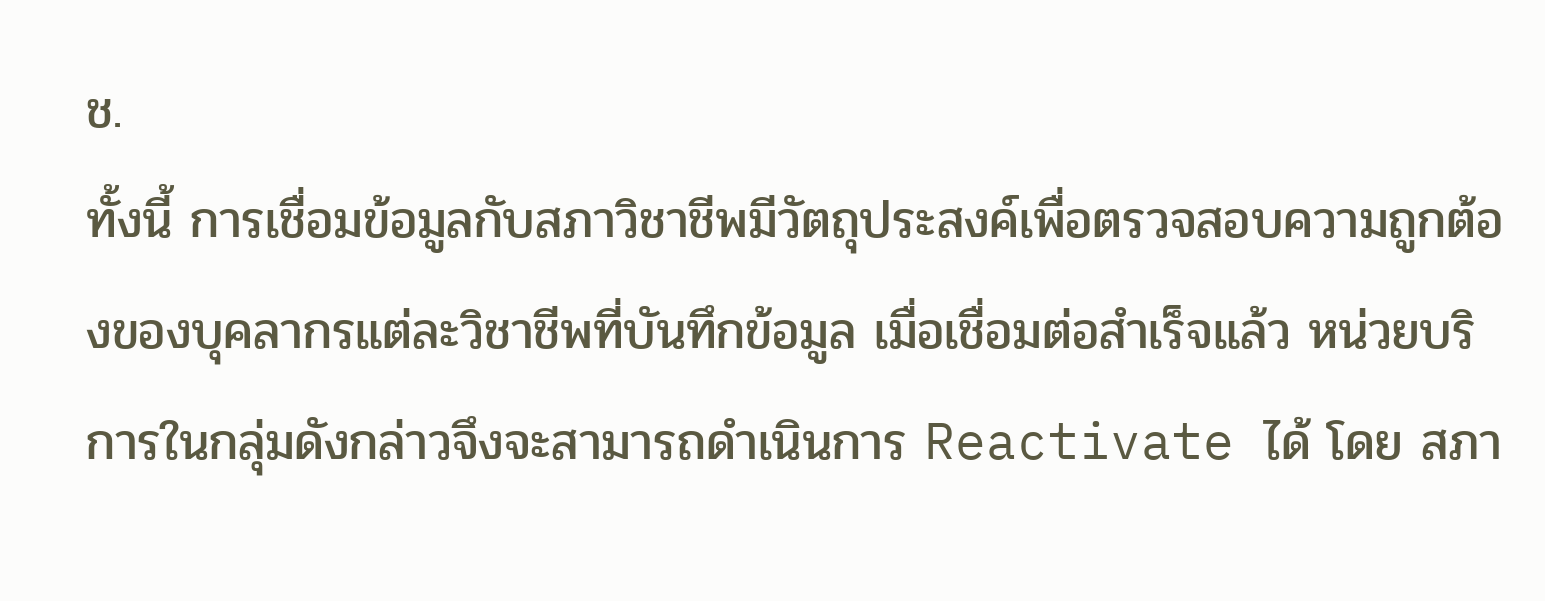ช.
ทั้งนี้ การเชื่อมข้อมูลกับสภาวิชาชีพมีวัตถุประสงค์เพื่อตรวจสอบความถูกต้องของบุคลากรแต่ละวิชาชีพที่บันทึกข้อมูล เมื่อเชื่อมต่อสำเร็จแล้ว หน่วยบริการในกลุ่มดังกล่าวจึงจะสามารถดำเนินการ Reactivate ได้ โดย สภา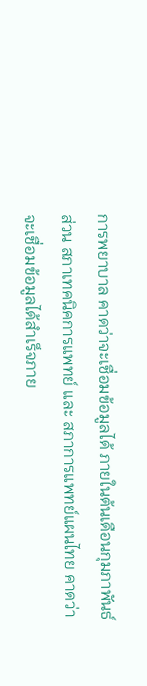การพยาบาล คาดว่าจะเชื่อมข้อมูลได้ ภายในต้นเดือนกุมภาพันธ์ ส่วน สภาเทคนิคการแพทย์ และ สภาการแพทย์แผนไทย คาดว่าจะเชื่อมข้อมูลได้สำเร็จภาย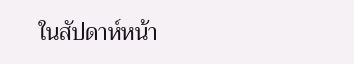ในสัปดาห์หน้า